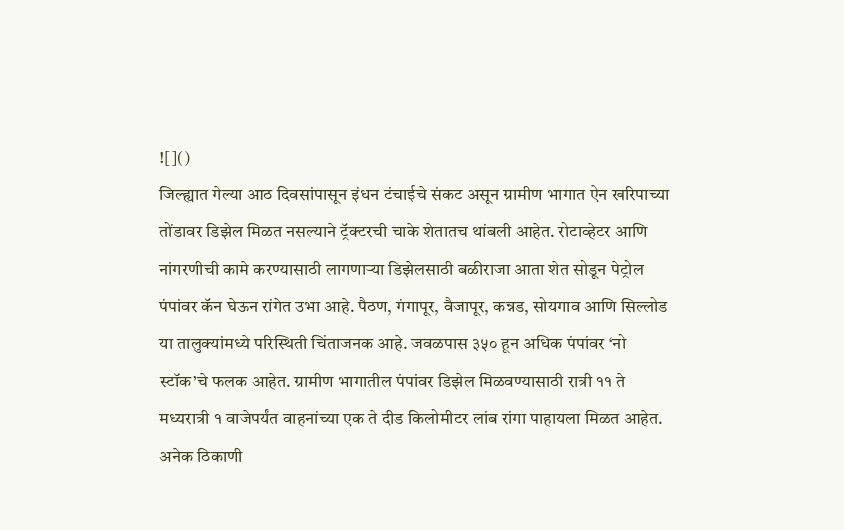![]()
जिल्ह्यात गेल्या आठ दिवसांपासून इंधन टंचाईचे संकट असून ग्रामीण भागात ऐन खरिपाच्या तोंडावर डिझेल मिळत नसल्याने ट्रॅक्टरची चाके शेतातच थांबली आहेत. रोटाव्हेटर आणि नांगरणीची कामे करण्यासाठी लागणाऱ्या डिझेलसाठी बळीराजा आता शेत सोडून पेट्रोल पंपांवर कॅन घेऊन रांगेत उभा आहे. पैठण, गंगापूर, वैजापूर, कन्नड, सोयगाव आणि सिल्लोड या तालुक्यांमध्ये परिस्थिती चिंताजनक आहे. जवळपास ३५० हून अधिक पंपांवर ‘नो स्टॉक’चे फलक आहेत. ग्रामीण भागातील पंपांवर डिझेल मिळवण्यासाठी रात्री ११ ते मध्यरात्री १ वाजेपर्यंत वाहनांच्या एक ते दीड किलोमीटर लांब रांगा पाहायला मिळत आहेत. अनेक ठिकाणी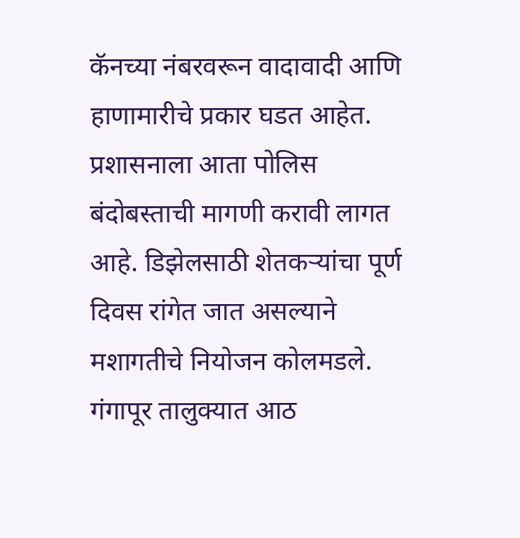कॅनच्या नंबरवरून वादावादी आणि हाणामारीचे प्रकार घडत आहेत. प्रशासनाला आता पोलिस बंदोबस्ताची मागणी करावी लागत आहे. डिझेलसाठी शेतकऱ्यांचा पूर्ण दिवस रांगेत जात असल्याने मशागतीचे नियोजन कोलमडले. गंगापूर तालुक्यात आठ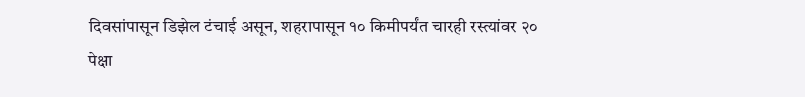दिवसांपासून डिझेल टंचाई असून, शहरापासून १० किमीपर्यंत चारही रस्त्यांवर २० पेक्षा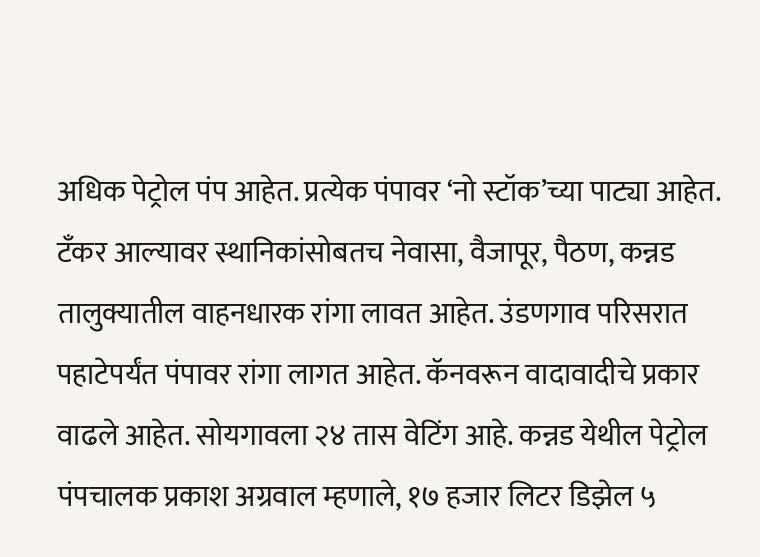अधिक पेट्रोल पंप आहेत. प्रत्येक पंपावर ‘नो स्टॉक’च्या पाट्या आहेत. टँकर आल्यावर स्थानिकांसोबतच नेवासा, वैजापूर, पैठण, कन्नड तालुक्यातील वाहनधारक रांगा लावत आहेत. उंडणगाव परिसरात पहाटेपर्यंत पंपावर रांगा लागत आहेत. कॅनवरून वादावादीचे प्रकार वाढले आहेत. सोयगावला २४ तास वेटिंग आहे. कन्नड येथील पेट्रोल पंपचालक प्रकाश अग्रवाल म्हणाले, १७ हजार लिटर डिझेल ५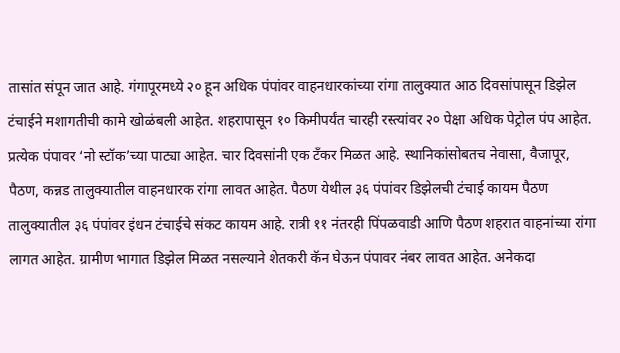तासांत संपून जात आहे. गंगापूरमध्ये २० हून अधिक पंपांवर वाहनधारकांच्या रांगा तालुक्यात आठ दिवसांपासून डिझेल टंचाईने मशागतीची कामे खोळंबली आहेत. शहरापासून १० किमीपर्यंत चारही रस्त्यांवर २० पेक्षा अधिक पेट्रोल पंप आहेत. प्रत्येक पंपावर ‘नो स्टॉक’च्या पाट्या आहेत. चार दिवसांनी एक टँकर मिळत आहे. स्थानिकांसोबतच नेवासा, वैजापूर, पैठण, कन्नड तालुक्यातील वाहनधारक रांगा लावत आहेत. पैठण येथील ३६ पंपांवर डिझेलची टंचाई कायम पैठण तालुक्यातील ३६ पंपांवर इंधन टंचाईचे संकट कायम आहे. रात्री ११ नंतरही पिंपळवाडी आणि पैठण शहरात वाहनांच्या रांगा लागत आहेत. ग्रामीण भागात डिझेल मिळत नसल्याने शेतकरी कॅन घेऊन पंपावर नंबर लावत आहेत. अनेकदा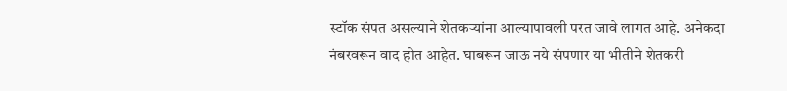स्टॉक संपत असल्याने शेतकऱ्यांना आल्यापावली परत जावे लागत आहे. अनेकदा नंबरवरून वाद होत आहेत. घाबरून जाऊ नये संपणार या भीतीने शेतकरी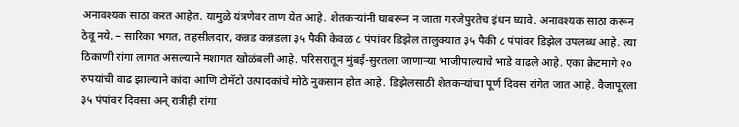अनावश्यक साठा करत आहेत. यामुळे यंत्रणेवर ताण येत आहे. शेतकऱ्यांनी घाबरून न जाता गरजेपुरतेच इंधन घ्यावे. अनावश्यक साठा करून ठेवू नये. – सारिका भगत, तहसीलदार, कन्नड कन्नडला ३५ पैकी केवळ ८ पंपांवर डिझेल तालुक्यात ३५ पैकी ८ पंपांवर डिझेल उपलब्ध आहे. त्या ठिकाणी रांगा लागत असल्याने मशागत खोळंबली आहे. परिसरातून मुंबई-सुरतला जाणाऱ्या भाजीपाल्याचे भाडे वाढले आहे. एका क्रेटमागे २० रुपयांची वाढ झाल्याने कांदा आणि टोमॅटो उत्पादकांचे मोठे नुकसान होत आहे. डिझेलसाठी शेतकऱ्यांचा पूर्ण दिवस रांगेत जात आहे. वैजापूरला ३५ पंपांवर दिवसा अन् रात्रीही रांगा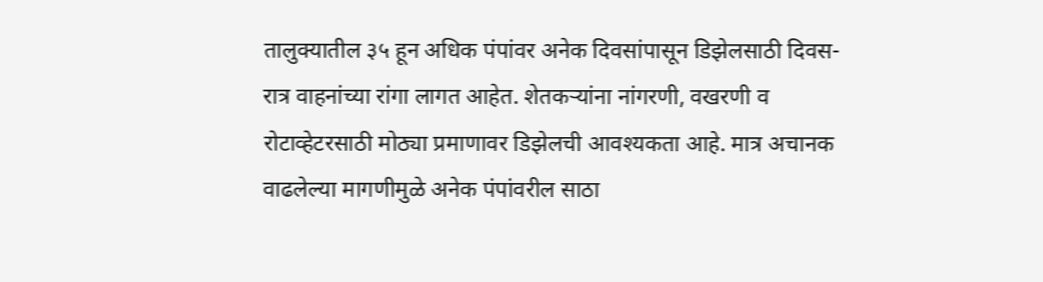तालुक्यातील ३५ हून अधिक पंपांवर अनेक दिवसांपासून डिझेलसाठी दिवस-रात्र वाहनांच्या रांगा लागत आहेत. शेतकऱ्यांना नांगरणी, वखरणी व रोटाव्हेटरसाठी मोठ्या प्रमाणावर डिझेलची आवश्यकता आहे. मात्र अचानक वाढलेल्या मागणीमुळे अनेक पंपांवरील साठा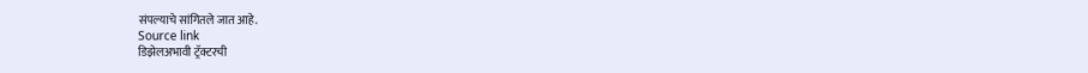संपल्याचे सांगितले जात आहे.
Source link
डिझेलअभावी ट्रॅक्टरची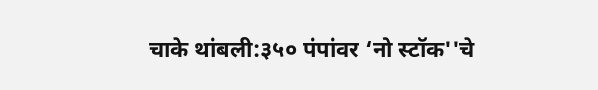चाके थांबली:३५० पंपांवर ‘नो स्टॉक''चे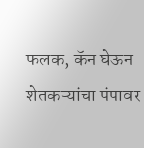फलक, कॅन घेऊन शेतकऱ्यांचा पंपावर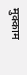मुक्काम